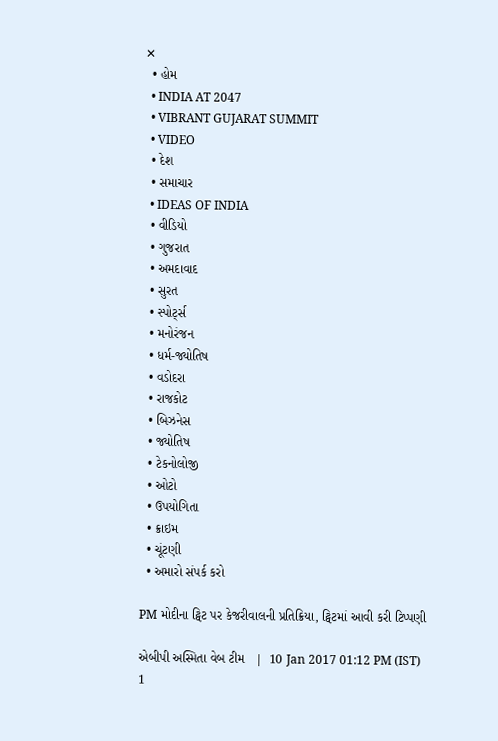✕
  • હોમ
  • INDIA AT 2047
  • VIBRANT GUJARAT SUMMIT
  • VIDEO
  • દેશ
  • સમાચાર
  • IDEAS OF INDIA
  • વીડિયો
  • ગુજરાત
  • અમદાવાદ
  • સુરત
  • સ્પોર્ટ્સ
  • મનોરંજન
  • ધર્મ-જ્યોતિષ
  • વડોદરા
  • રાજકોટ
  • બિઝનેસ
  • જ્યોતિષ
  • ટેકનોલોજી
  • ઓટો
  • ઉપયોગિતા
  • ક્રાઇમ
  • ચૂંટણી
  • અમારો સંપર્ક કરો

PM મોદીના ટ્વિટ પર કેજરીવાલની પ્રતિક્રિયા, ટ્વિટમાં આવી કરી ટિપ્પણી

એબીપી અસ્મિતા વેબ ટીમ   |  10 Jan 2017 01:12 PM (IST)
1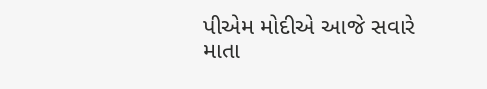પીએમ મોદીએ આજે સવારે માતા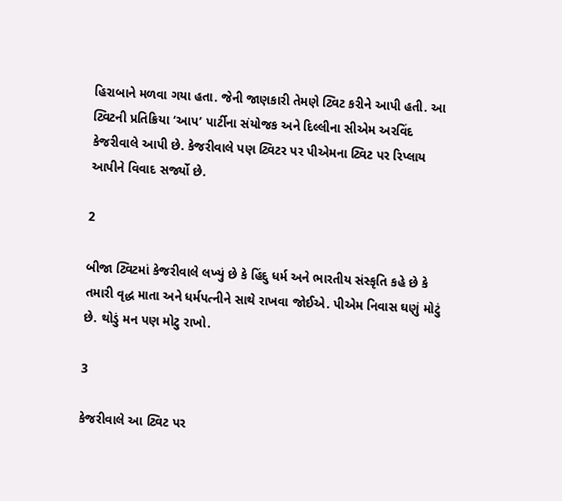હિરાબાને મળવા ગયા હતા. જેની જાણકારી તેમણે ટ્વિટ કરીને આપી હતી. આ ટ્વિટની પ્રતિક્રિયા ‘આપ’ પાર્ટીના સંયોજક અને દિલ્લીના સીએમ અરવિંદ કેજરીવાલે આપી છે. કેજરીવાલે પણ ટ્વિટર પર પીએમના ટ્વિટ પર રિપ્લાય આપીને વિવાદ સર્જ્યો છે.

2

બીજા ટ્વિટમાં કેજરીવાલે લખ્યું છે કે હિંદુ ધર્મ અને ભારતીય સંસ્કૃતિ કહે છે કે તમારી વૃદ્ધ માતા અને ધર્મપત્નીને સાથે રાખવા જોઈએ. પીએમ નિવાસ ઘણું મોટું છે. થોડું મન પણ મોટુ રાખો.

3

કેજરીવાલે આ ટ્વિટ પર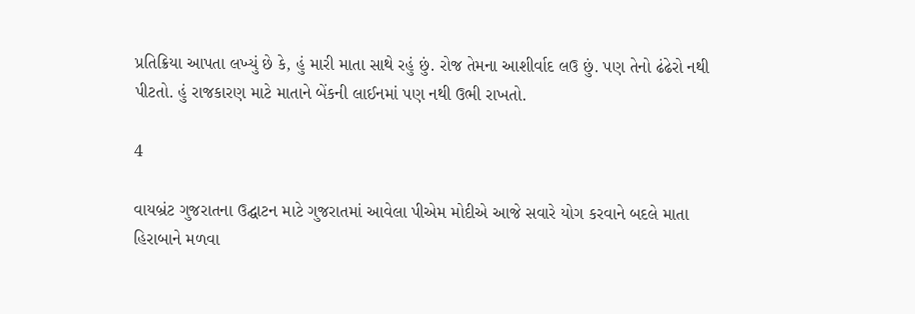પ્રતિક્રિયા આપતા લખ્યું છે કે, હું મારી માતા સાથે રહું છું. રોજ તેમના આશીર્વાદ લઉ છું. પણ તેનો ઢંઢેરો નથી પીટતો. હું રાજકારણ માટે માતાને બેંકની લાઈનમાં પણ નથી ઉભી રાખતો.

4

વાયબ્રંટ ગુજરાતના ઉદ્ઘાટન માટે ગુજરાતમાં આવેલા પીએમ મોદીએ આજે સવારે યોગ કરવાને બદલે માતા હિરાબાને મળવા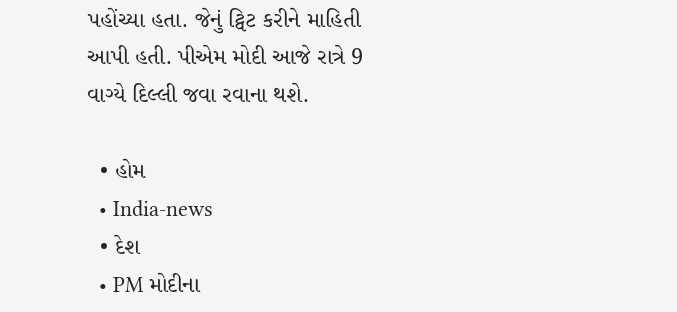પહોંચ્યા હતા. જેનું ટ્વિટ કરીને માહિતી આપી હતી. પીએમ મોદી આજે રાત્રે 9 વાગ્યે દિલ્લી જવા રવાના થશે.

  • હોમ
  • India-news
  • દેશ
  • PM મોદીના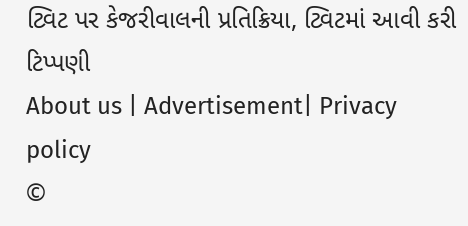ટ્વિટ પર કેજરીવાલની પ્રતિક્રિયા, ટ્વિટમાં આવી કરી ટિપ્પણી
About us | Advertisement| Privacy policy
©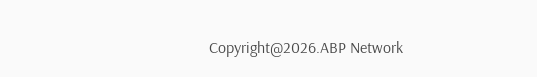Copyright@2026.ABP Network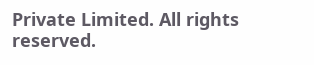Private Limited. All rights reserved.